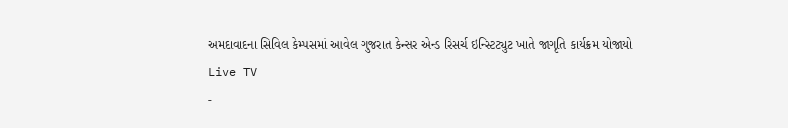અમદાવાદના સિવિલ કેમ્પસમાં આવેલ ગુજરાત કેન્સર એન્ડ રિસર્ચ ઇન્સ્ટિટ્યુટ ખાતે જાગૃતિ કાર્યક્રમ યોજાયો
Live TV
-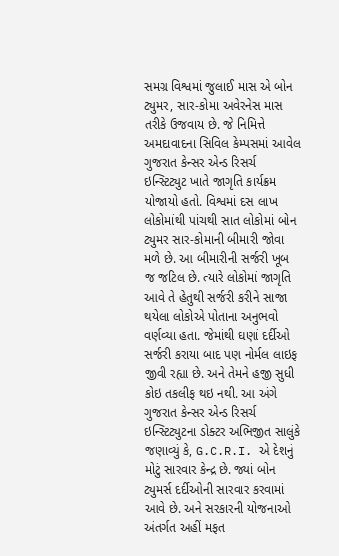સમગ્ર વિશ્વમાં જુલાઈ માસ એ બોન ટ્યુમર, સાર-કોમા અવેરનેસ માસ તરીકે ઉજવાય છે. જે નિમિત્તે અમદાવાદના સિવિલ કેમ્પસમાં આવેલ ગુજરાત કેન્સર એન્ડ રિસર્ચ ઇન્સ્ટિટ્યુટ ખાતે જાગૃતિ કાર્યક્રમ યોજાયો હતો. વિશ્વમાં દસ લાખ લોકોમાંથી પાંચથી સાત લોકોમાં બોન ટ્યુમર સાર-કોમાની બીમારી જોવા મળે છે. આ બીમારીની સર્જરી ખૂબ જ જટિલ છે. ત્યારે લોકોમાં જાગૃતિ આવે તે હેતુથી સર્જરી કરીને સાજા થયેલા લોકોએ પોતાના અનુભવો વર્ણવ્યા હતા. જેમાંથી ઘણાં દર્દીઓ સર્જરી કરાયા બાદ પણ નોર્મલ લાઇફ જીવી રહ્યા છે. અને તેમને હજી સુધી કોઇ તકલીફ થઇ નથી. આ અંગે ગુજરાત કેન્સર એન્ડ રિસર્ચ ઇન્સ્ટિટ્યુટના ડોક્ટર અભિજીત સાલુંકે જણાવ્યું કે, G.C.R.I. એ દેશનું મોટું સારવાર કેન્દ્ર છે. જ્યાં બોન ટ્યુમર્સ દર્દીઓની સારવાર કરવામાં આવે છે. અને સરકારની યોજનાઓ અંતર્ગત અહીં મફત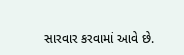સારવાર કરવામાં આવે છે.